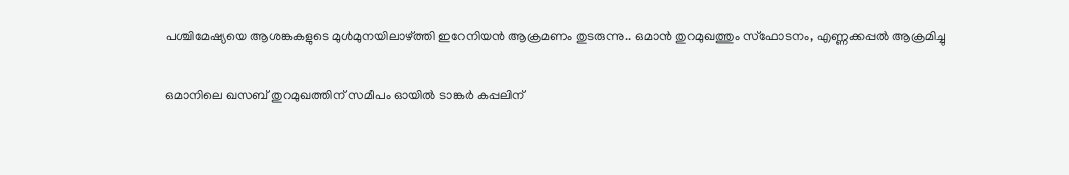പശ്ചിമേഷ്യയെ ആശങ്കകളുടെ മുൾമുനയിലാഴ്ത്തി ഇറേനിയൻ ആക്രമണം തുടരുന്നു.. ഒമാൻ തുറമുഖത്തും സ്ഫോടനം, എണ്ണക്കപ്പൽ ആക്രമിച്ചു

ഒമാനിലെ ഖസബ് തുറമുഖത്തിന് സമീപം ഓയിൽ ടാങ്കർ കപ്പലിന്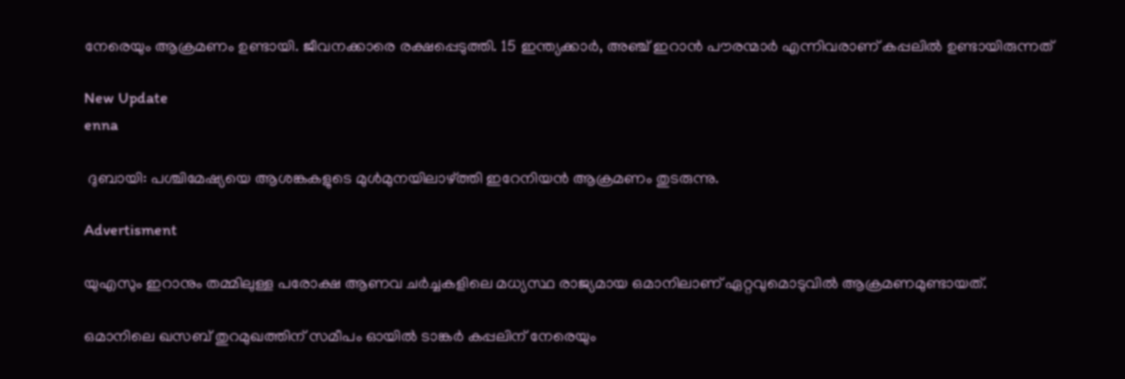നേരെയും ആക്രമണം ഉണ്ടായി. ജീവനക്കാരെ രക്ഷപ്പെടുത്തി. 15 ഇന്ത്യക്കാർ, അഞ്ച് ഇറാൻ പൗരന്മാർ എന്നിവരാണ് കപ്പലിൽ ഉണ്ടായിരുന്നത്

New Update
enna

 ദുബായി: പശ്ചിമേഷ്യയെ ആശങ്കകളുടെ മുൾമുനയിലാഴ്ത്തി ഇറേനിയൻ ആക്രമണം തുടരുന്നു.

Advertisment

യുഎസും ഇറാനും തമ്മിലുള്ള പരോക്ഷ ആണവ ചർച്ചകളിലെ മധ്യസ്ഥ രാജ്യമായ ഒമാനിലാണ് ഏറ്റവുമൊടുവിൽ ആക്രമണമുണ്ടായത്.

ഒമാനിലെ ഖസബ് തുറമുഖത്തിന് സമീപം ഓയിൽ ടാങ്കർ കപ്പലിന് നേരെയും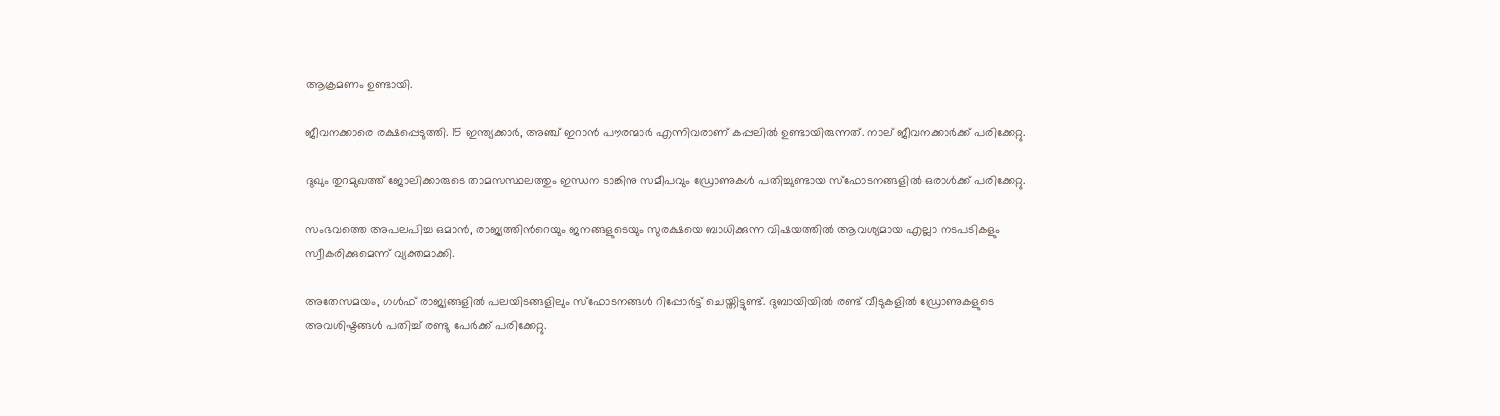ആക്രമണം ഉണ്ടായി.

ജീവനക്കാരെ രക്ഷപ്പെടുത്തി. 15 ഇന്ത്യക്കാർ, അഞ്ച് ഇറാൻ പൗരന്മാർ എന്നിവരാണ് കപ്പലിൽ ഉണ്ടായിരുന്നത്. നാല് ജീവനക്കാർക്ക് പരിക്കേറ്റു.

ദുഖും തുറമുഖത്ത് ജോലിക്കാരുടെ താമസസ്ഥലത്തും ഇന്ധന ടാങ്കിനു സമീപവും ഡ്രോണുകൾ പതിച്ചുണ്ടായ സ്ഫോടനങ്ങളിൽ ഒരാൾക്ക് പരിക്കേറ്റു.

സംഭവത്തെ അപലപിച്ച ഒമാൻ, രാജ്യത്തിന്‍റെയും ജനങ്ങളുടെയും സുരക്ഷയെ ബാധിക്കുന്ന വിഷയത്തിൽ ആവശ്യമായ എല്ലാ നടപടികളും സ്വീകരിക്കുമെന്ന് വ്യക്തമാക്കി.

അതേസമയം, ഗൾഫ് രാജ്യങ്ങളിൽ പലയിടങ്ങളിലും സ്ഫോടനങ്ങൾ റിപ്പോർട്ട് ചെയ്തിട്ടുണ്ട്. ദുബായിയിൽ രണ്ട് വീടുകളിൽ ഡ്രോണുകളുടെ അവശിഷ്ടങ്ങൾ പതിച്ച് രണ്ടു പേർക്ക് പരിക്കേറ്റു.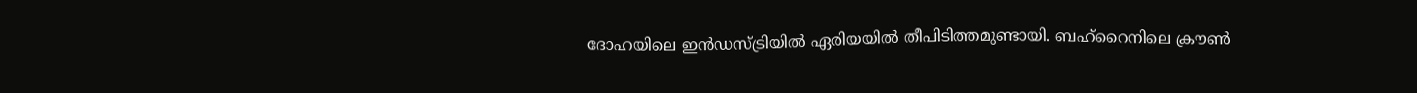ദോഹയിലെ ഇൻഡസ്ട്രിയിൽ ഏരിയയില്‍ തീപിടിത്തമുണ്ടായി. ബഹ്റൈനിലെ ക്രൗൺ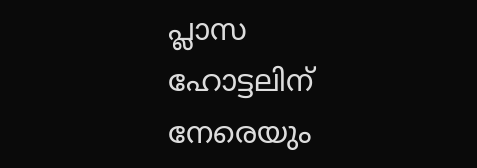പ്ലാസ ഹോട്ടലിന് നേരെയും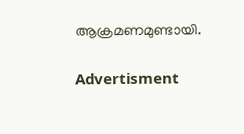ആക്രമണമുണ്ടായി.

Advertisment